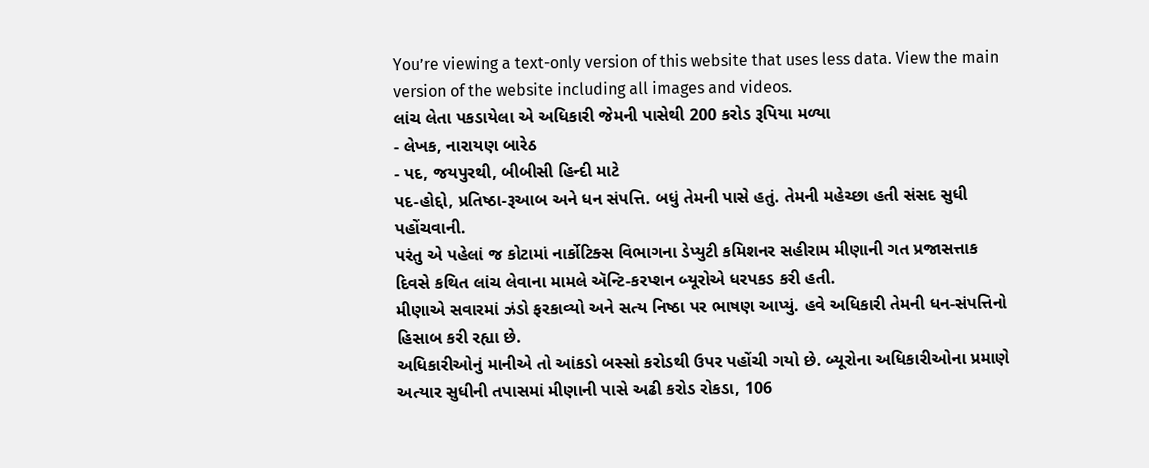You’re viewing a text-only version of this website that uses less data. View the main version of the website including all images and videos.
લાંચ લેતા પકડાયેલા એ અધિકારી જેમની પાસેથી 200 કરોડ રૂપિયા મળ્યા
- લેખક, નારાયણ બારેઠ
- પદ, જયપુરથી, બીબીસી હિન્દી માટે
પદ-હોદ્દો, પ્રતિષ્ઠા-રૂઆબ અને ધન સંપત્તિ. બધું તેમની પાસે હતું. તેમની મહેચ્છા હતી સંસદ સુધી પહોંચવાની.
પરંતુ એ પહેલાં જ કોટામાં નાર્કોટિક્સ વિભાગના ડેપ્યુટી કમિશનર સહીરામ મીણાની ગત પ્રજાસત્તાક દિવસે કથિત લાંચ લેવાના મામલે ઍન્ટિ-કરપ્શન બ્યૂરોએ ધરપકડ કરી હતી.
મીણાએ સવારમાં ઝંડો ફરકાવ્યો અને સત્ય નિષ્ઠા પર ભાષણ આપ્યું. હવે અધિકારી તેમની ધન-સંપત્તિનો હિસાબ કરી રહ્યા છે.
અધિકારીઓનું માનીએ તો આંકડો બસ્સો કરોડથી ઉપર પહોંચી ગયો છે. બ્યૂરોના અધિકારીઓના પ્રમાણે અત્યાર સુધીની તપાસમાં મીણાની પાસે અઢી કરોડ રોકડા, 106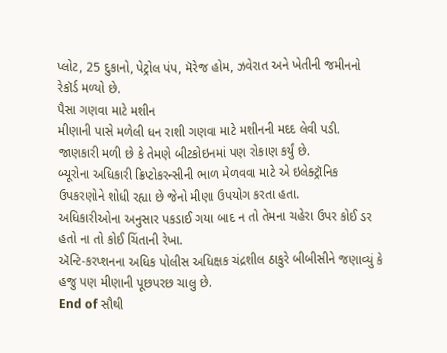પ્લોટ, 25 દુકાનો, પેટ્રોલ પંપ, મૅરેજ હોમ, ઝવેરાત અને ખેતીની જમીનનો રેકૉર્ડ મળ્યો છે.
પૈસા ગણવા માટે મશીન
મીણાની પાસે મળેલી ધન રાશી ગણવા માટે મશીનની મદદ લેવી પડી. જાણકારી મળી છે કે તેમણે બીટકોઇનમાં પણ રોકાણ કર્યું છે.
બ્યૂરોના અધિકારી ક્રિપ્ટોકરન્સીની ભાળ મેળવવા માટે એ ઇલેક્ટ્રૉનિક ઉપકરણોને શોધી રહ્યા છે જેનો મીણા ઉપયોગ કરતા હતા.
અધિકારીઓના અનુસાર પકડાઈ ગયા બાદ ન તો તેમના ચહેરા ઉપર કોઈ ડર હતો ના તો કોઈ ચિંતાની રેખા.
ઍન્ટિ-કરપ્શનના અધિક પોલીસ અધિક્ષક ચંદ્રશીલ ઠાકુરે બીબીસીને જણાવ્યું કે હજુ પણ મીણાની પૂછપરછ ચાલુ છે.
End of સૌથી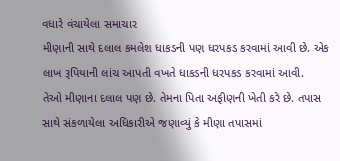વધારે વંચાયેલા સમાચાર
મીણાની સાથે દલાલ કમલેશ ધાકડની પણ ધરપકડ કરવામાં આવી છે. એક લાખ રૂપિયાની લાંચ આપતી વખતે ધાકડની ધરપકડ કરવામાં આવી.
તેઓ મીણાના દલાલ પણ છે. તેમના પિતા અફીણની ખેતી કરે છે. તપાસ સાથે સંકળાયેલા અધિકારીએ જણાવ્યું કે મીણા તપાસમાં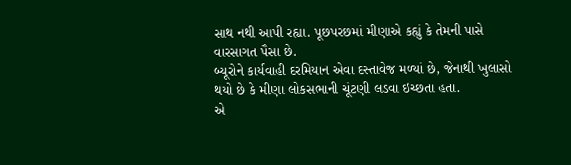સાથ નથી આપી રહ્યા. પૂછપરછમાં મીણાએ કહ્યું કે તેમની પાસે વારસાગત પૈસા છે.
બ્યૂરોને કાર્યવાહી દરમિયાન એવા દસ્તાવેજ મળ્યાં છે, જેનાથી ખુલાસો થયો છે કે મીણા લોકસભાની ચૂંટણી લડવા ઇચ્છતા હતા.
એ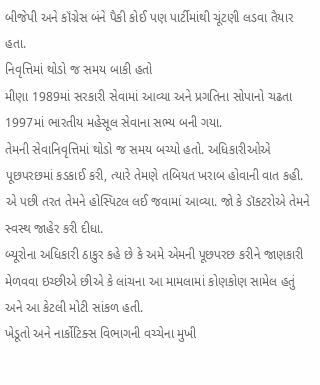બીજેપી અને કૉંગ્રેસ બંને પૈકી કોઈ પણ પાર્ટીમાંથી ચૂંટણી લડવા તૈયાર હતા.
નિવૃત્તિમાં થોડો જ સમય બાકી હતો
મીણા 1989માં સરકારી સેવામાં આવ્યા અને પ્રગતિના સોપાનો ચઢતા 1997માં ભારતીય મહેસૂલ સેવાના સભ્ય બની ગયા.
તેમની સેવાનિવૃત્તિમાં થોડો જ સમય બચ્યો હતો. અધિકારીઓએ પૂછપરછમાં કડકાઈ કરી, ત્યારે તેમણે તબિયત ખરાબ હોવાની વાત કહી.
એ પછી તરત તેમને હોસ્પિટલ લઈ જવામાં આવ્યા. જો કે ડૉકટરોએ તેમને સ્વસ્થ જાહેર કરી દીધા.
બ્યૂરોના અધિકારી ઠાકુર કહે છે કે અમે એમની પૂછપરછ કરીને જાણકારી મેળવવા ઇચ્છીએ છીએ કે લાંચના આ મામલામાં કોણકોણ સામેલ હતું અને આ કેટલી મોટી સાંકળ હતી.
ખેડૂતો અને નાર્કોટિક્સ વિભાગની વચ્ચેના મુખી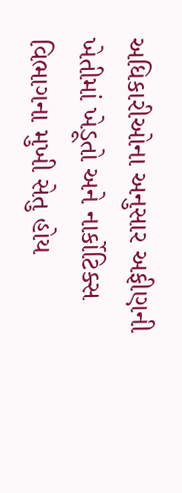અધિકારીઓના અનુસાર અફીણની ખેતીમાં ખેડૂતો અને નાર્કોટિક્સ વિભાગના મુખી સેતુ હોય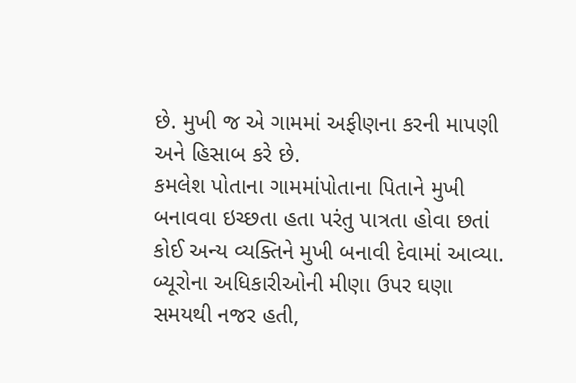છે. મુખી જ એ ગામમાં અફીણના કરની માપણી અને હિસાબ કરે છે.
કમલેશ પોતાના ગામમાંપોતાના પિતાને મુખી બનાવવા ઇચ્છતા હતા પરંતુ પાત્રતા હોવા છતાં કોઈ અન્ય વ્યક્તિને મુખી બનાવી દેવામાં આવ્યા.
બ્યૂરોના અધિકારીઓની મીણા ઉપર ઘણા સમયથી નજર હતી,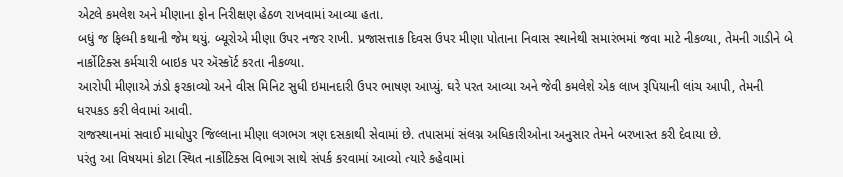એટલે કમલેશ અને મીણાના ફોન નિરીક્ષણ હેઠળ રાખવામાં આવ્યા હતા.
બધું જ ફિલ્મી કથાની જેમ થયું. બ્યૂરોએ મીણા ઉપર નજર રાખી. પ્રજાસત્તાક દિવસ ઉપર મીણા પોતાના નિવાસ સ્થાનેથી સમારંભમાં જવા માટે નીકળ્યા, તેમની ગાડીને બે નાર્કોટિક્સ કર્મચારી બાઇક પર ઍસ્કૉર્ટ કરતા નીકળ્યા.
આરોપી મીણાએ ઝંડો ફરકાવ્યો અને વીસ મિનિટ સુધી ઇમાનદારી ઉપર ભાષણ આપ્યું. ઘરે પરત આવ્યા અને જેવી કમલેશે એક લાખ રૂપિયાની લાંચ આપી, તેમની ધરપકડ કરી લેવામાં આવી.
રાજસ્થાનમાં સવાઈ માધોપુર જિલ્લાના મીણા લગભગ ત્રણ દસકાથી સેવામાં છે. તપાસમાં સંલગ્ન અધિકારીઓના અનુસાર તેમને બરખાસ્ત કરી દેવાયા છે.
પરંતુ આ વિષયમાં કોટા સ્થિત નાર્કોટિક્સ વિભાગ સાથે સંપર્ક કરવામાં આવ્યો ત્યારે કહેવામાં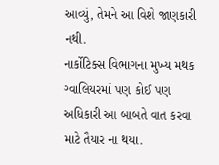આવ્યું, તેમને આ વિશે જાણકારી નથી.
નાર્કોટિક્સ વિભાગના મુખ્ય મથક ગ્વાલિયરમાં પણ કોઈ પણ અધિકારી આ બાબતે વાત કરવા માટે તૈયાર ના થયા.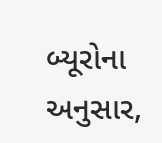બ્યૂરોના અનુસાર,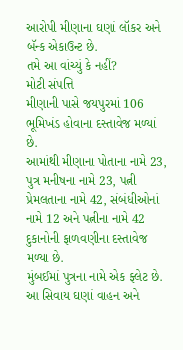આરોપી મીણાના ઘણાં લૉકર અને બૅન્ક એકાઉન્ટ છે.
તમે આ વાંચ્યું કે નહીં?
મોટી સંપત્તિ
મીણાની પાસે જયપુરમાં 106 ભૂમિખંડ હોવાના દસ્તાવેજ મળ્યાં છે.
આમાંથી મીણાના પોતાના નામે 23, પુત્ર મનીષના નામે 23, પત્ની પ્રેમલતાના નામે 42, સંબંધીઓનાં નામે 12 અને પત્નીના નામે 42 દુકાનોની ફાળવણીના દસ્તાવેજ મળ્યા છે.
મુંબઈમાં પુત્રના નામે એક ફ્લેટ છે. આ સિવાય ઘણાં વાહન અને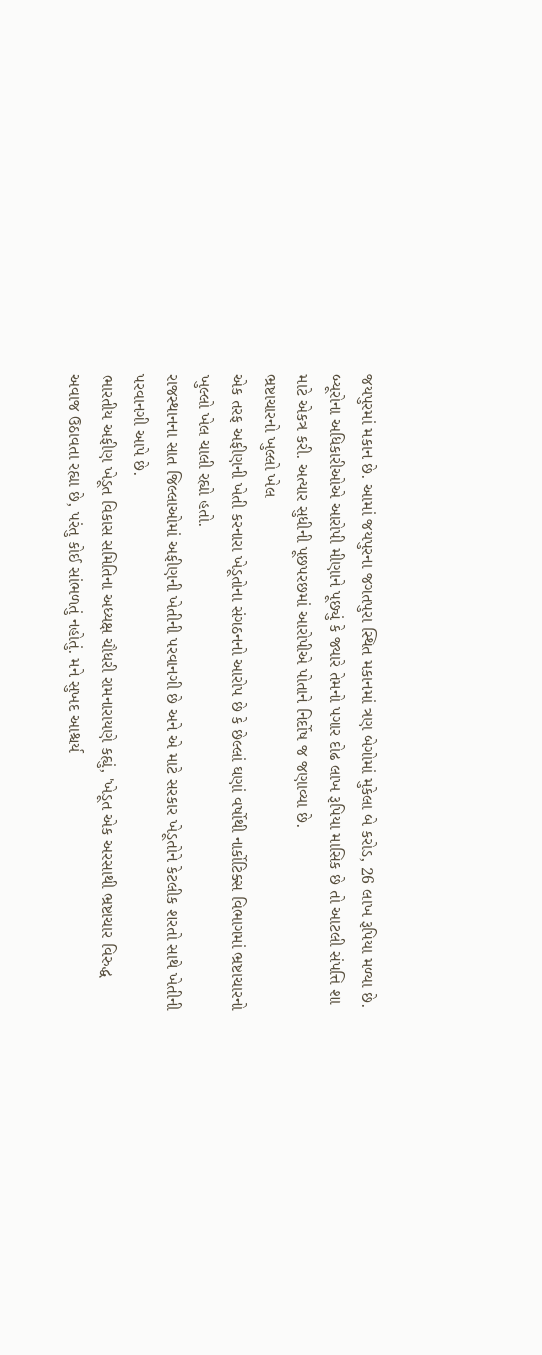જયપુરમાં મકાન છે. આમાં જયપુરના જગતપુરા સ્થિત મકાનમાં ત્રણ બેગોમાં મુકેલા બે કરોડ, 26 લાખ રૂપિયા મળ્યા છે.
બ્યૂરોના અધિકારીઓએ આરોપી મીણાને પૂછ્યું કે જ્યારે તેમનો પગાર દોઢ લાખ રૂપિયા માસિક છે તો આટલી સંપત્તિ શા માટે એકત્ર કરી. અત્યાર સુધીની પૂછપરછમાં આરોપીએ પોતાને નિર્દોષ જ જણાવ્યા છે.
ભ્રષ્ટાચારનો ખુલ્લો ખેલ
એક તરફ અફીણની ખેતી કરનારા ખેડૂતોના સંગઠનનો આરોપ છે કે છેલ્લાં ઘણાં વર્ષોથી નાર્કોટિક્સ વિભાગમાં ભ્રષ્ટાચારનો ખુલ્લો ખેલ ચાલી રહ્યો હતો.
રાજસ્થાનના સાત જિલ્લાઓમાં અફીણની ખેતીની પરવાનગી છે અને એ માટે સરકાર ખેડૂતોને કેટલીક શરતો સાથે ખેતીની પરવાનગી આપે છે.
ભારતીય અફીણ ખેડૂત વિકાસ સમિતિના અધ્યક્ષ ચૌધરી રામનારાયણે કહ્યું, 'ખેડૂત એક અરસાથી ભ્રષ્ટાચાર વિરુદ્ધ અવાજ ઉઠાવતા રહ્યા છે, પરંતુ કોઈ સાંભળતું નહોતું. મને સુખદ આશ્ચર્ય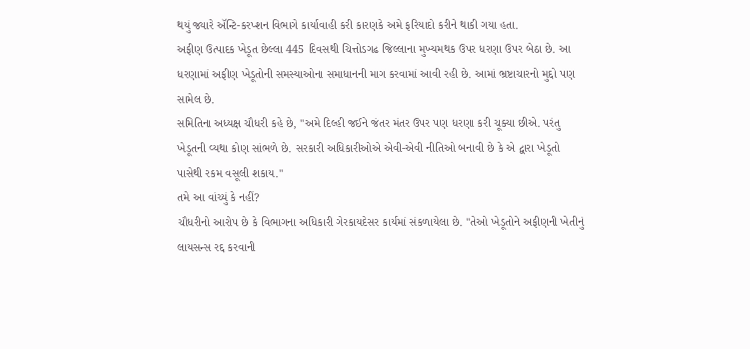થયું જ્યારે ઍન્ટિ-કરપ્શન વિભાગે કાર્યાવાહી કરી કારણકે અમે ફરિયાદો કરીને થાકી ગયા હતા.
અફીણ ઉત્પાદક ખેડૂત છેલ્લા 445 દિવસથી ચિત્તોડગઢ જિલ્લાના મુખ્યમથક ઉપર ધરણા ઉપર બેઠા છે. આ ધરણામાં અફીણ ખેડૂતોની સમસ્યાઓના સમાધાનની માગ કરવામાં આવી રહી છે. આમાં ભ્રષ્ટાચારનો મુદ્દો પણ સામેલ છે.
સમિતિના અધ્યક્ષ ચૌધરી કહે છે, "અમે દિલ્હી જઈને જંતર મંતર ઉપર પણ ધરણા કરી ચૂક્યા છીએ. પરંતુ ખેડૂતની વ્યથા કોણ સાંભળે છે. સરકારી અધિકારીઓએ એવી-એવી નીતિઓ બનાવી છે કે એ દ્વારા ખેડૂતો પાસેથી રકમ વસૂલી શકાય."
તમે આ વાંચ્યું કે નહીં?
ચૌધરીનો આરોપ છે કે વિભાગના અધિકારી ગેરકાયદેસર કાર્યમાં સંકળાયેલા છે. "તેઓ ખેડૂતોને અફીણની ખેતીનું લાયસન્સ રદ્દ કરવાની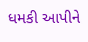ધમકી આપીને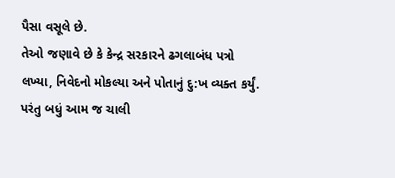પૈસા વસૂલે છે.
તેઓ જણાવે છે કે કેન્દ્ર સરકારને ઢગલાબંધ પત્રો લખ્યા, નિવેદનો મોકલ્યા અને પોતાનું દુ:ખ વ્યક્ત કર્યું. પરંતુ બધું આમ જ ચાલી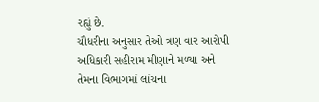રહ્યું છે.
ચૌધરીના અનુસાર તેઓ ત્રણ વાર આરોપી અધિકારી સહીરામ મીણાને મળ્યા અને તેમના વિભાગમાં લાંચના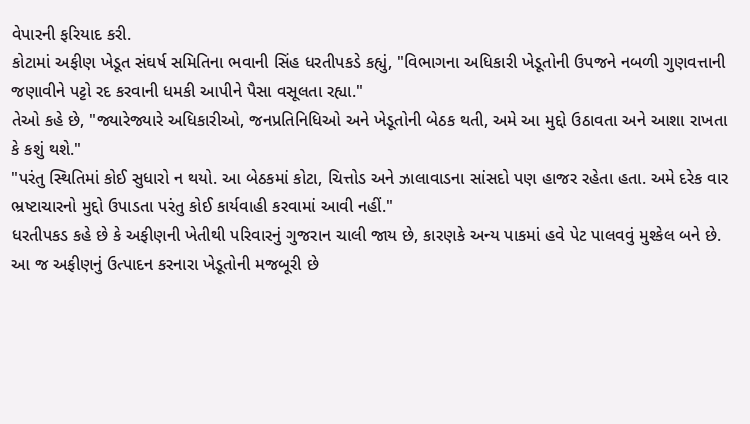વેપારની ફરિયાદ કરી.
કોટામાં અફીણ ખેડૂત સંઘર્ષ સમિતિના ભવાની સિંહ ધરતીપકડે કહ્યું, "વિભાગના અધિકારી ખેડૂતોની ઉપજને નબળી ગુણવત્તાની જણાવીને પટ્ટો રદ કરવાની ધમકી આપીને પૈસા વસૂલતા રહ્યા."
તેઓ કહે છે, "જ્યારેજ્યારે અધિકારીઓ, જનપ્રતિનિધિઓ અને ખેડૂતોની બેઠક થતી, અમે આ મુદ્દો ઉઠાવતા અને આશા રાખતા કે કશું થશે."
"પરંતુ સ્થિતિમાં કોઈ સુધારો ન થયો. આ બેઠકમાં કોટા, ચિત્તોડ અને ઝાલાવાડના સાંસદો પણ હાજર રહેતા હતા. અમે દરેક વાર ભ્રષ્ટાચારનો મુદ્દો ઉપાડતા પરંતુ કોઈ કાર્યવાહી કરવામાં આવી નહીં."
ધરતીપકડ કહે છે કે અફીણની ખેતીથી પરિવારનું ગુજરાન ચાલી જાય છે, કારણકે અન્ય પાકમાં હવે પેટ પાલવવું મુશ્કેલ બને છે. આ જ અફીણનું ઉત્પાદન કરનારા ખેડૂતોની મજબૂરી છે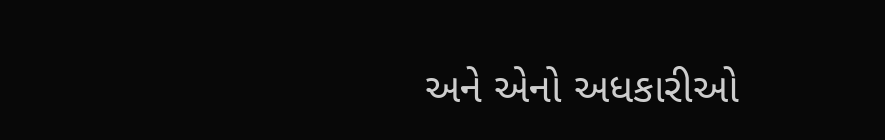અને એનો અધકારીઓ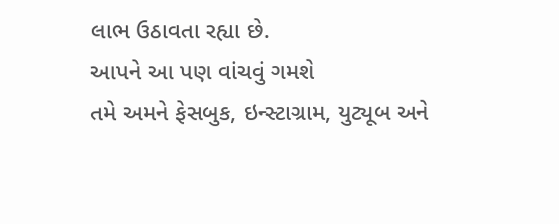લાભ ઉઠાવતા રહ્યા છે.
આપને આ પણ વાંચવું ગમશે
તમે અમને ફેસબુક, ઇન્સ્ટાગ્રામ, યુટ્યૂબ અને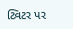ટ્વિટર પર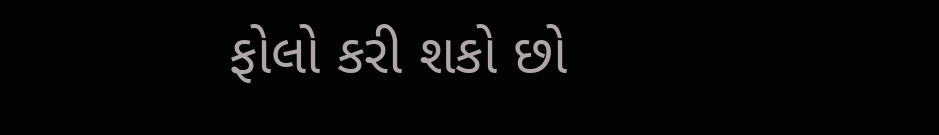ફોલો કરી શકો છો